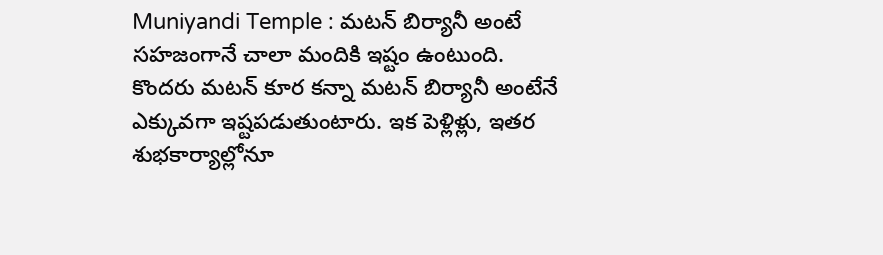Muniyandi Temple : మటన్ బిర్యానీ అంటే సహజంగానే చాలా మందికి ఇష్టం ఉంటుంది. కొందరు మటన్ కూర కన్నా మటన్ బిర్యానీ అంటేనే ఎక్కువగా ఇష్టపడుతుంటారు. ఇక పెళ్లిళ్లు, ఇతర శుభకార్యాల్లోనూ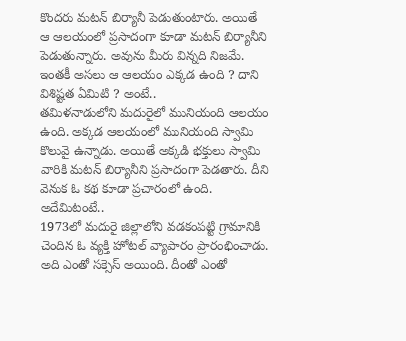కొందరు మటన్ బిర్యానీ పెడుతుంటారు. అయితే ఆ ఆలయంలో ప్రసాదంగా కూడా మటన్ బిర్యానీని పెడుతున్నారు. అవును మీరు విన్నది నిజమే. ఇంతకీ అసలు ఆ ఆలయం ఎక్కడ ఉంది ? దాని విశిష్టత ఏమిటి ? అంటే..
తమిళనాడులోని మదురైలో మునియంది ఆలయం ఉంది. అక్కడ ఆలయంలో మునియంది స్వామి కొలువై ఉన్నాడు. అయితే అక్కడి భక్తులు స్వామి వారికి మటన్ బిర్యానీని ప్రసాదంగా పెడతారు. దీని వెనుక ఓ కథ కూడా ప్రచారంలో ఉంది. అదేమిటంటే..
1973లో మదురై జిల్లాలోని వడకంపట్టి గ్రామానికి చెందిన ఓ వ్యక్తి హోటల్ వ్యాపారం ప్రారంభించాడు. అది ఎంతో సక్సెస్ అయింది. దీంతో ఎంతో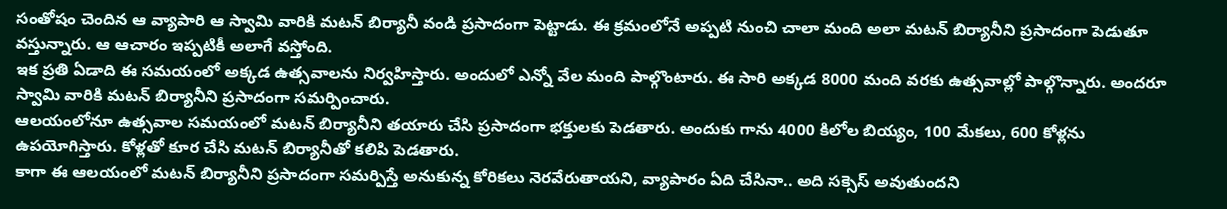సంతోషం చెందిన ఆ వ్యాపారి ఆ స్వామి వారికి మటన్ బిర్యానీ వండి ప్రసాదంగా పెట్టాడు. ఈ క్రమంలోనే అప్పటి నుంచి చాలా మంది అలా మటన్ బిర్యానీని ప్రసాదంగా పెడుతూ వస్తున్నారు. ఆ ఆచారం ఇప్పటికీ అలాగే వస్తోంది.
ఇక ప్రతి ఏడాది ఈ సమయంలో అక్కడ ఉత్సవాలను నిర్వహిస్తారు. అందులో ఎన్నో వేల మంది పాల్గొంటారు. ఈ సారి అక్కడ 8000 మంది వరకు ఉత్సవాల్లో పాల్గొన్నారు. అందరూ స్వామి వారికి మటన్ బిర్యానీని ప్రసాదంగా సమర్పించారు.
ఆలయంలోనూ ఉత్సవాల సమయంలో మటన్ బిర్యానీని తయారు చేసి ప్రసాదంగా భక్తులకు పెడతారు. అందుకు గాను 4000 కిలోల బియ్యం, 100 మేకలు, 600 కోళ్లను ఉపయోగిస్తారు. కోళ్లతో కూర చేసి మటన్ బిర్యానీతో కలిపి పెడతారు.
కాగా ఈ ఆలయంలో మటన్ బిర్యానీని ప్రసాదంగా సమర్పిస్తే అనుకున్న కోరికలు నెరవేరుతాయని, వ్యాపారం ఏది చేసినా.. అది సక్సెస్ అవుతుందని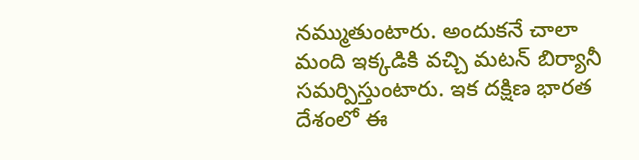నమ్ముతుంటారు. అందుకనే చాలా మంది ఇక్కడికి వచ్చి మటన్ బిర్యానీ సమర్పిస్తుంటారు. ఇక దక్షిణ భారత దేశంలో ఈ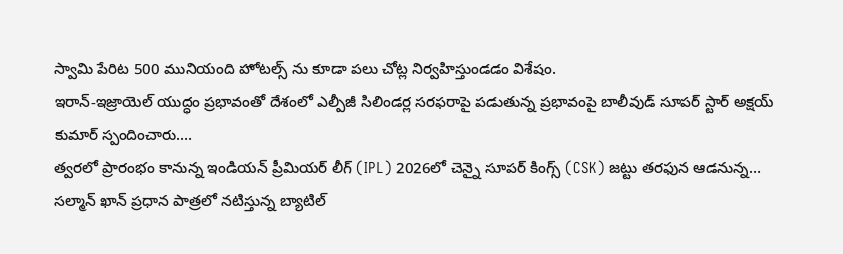స్వామి పేరిట 500 మునియంది హోటల్స్ ను కూడా పలు చోట్ల నిర్వహిస్తుండడం విశేషం.
ఇరాన్-ఇజ్రాయెల్ యుద్ధం ప్రభావంతో దేశంలో ఎల్పీజీ సిలిండర్ల సరఫరాపై పడుతున్న ప్రభావంపై బాలీవుడ్ సూపర్ స్టార్ అక్షయ్ కుమార్ స్పందించారు.…
త్వరలో ప్రారంభం కానున్న ఇండియన్ ప్రీమియర్ లీగ్ (IPL) 2026లో చెన్నై సూపర్ కింగ్స్ (CSK) జట్టు తరఫున ఆడనున్న…
సల్మాన్ ఖాన్ ప్రధాన పాత్రలో నటిస్తున్న బ్యాటిల్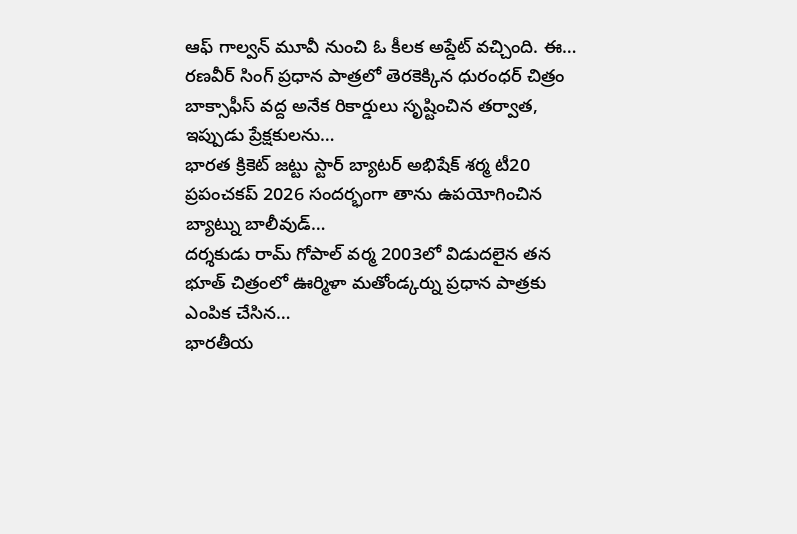ఆఫ్ గాల్వన్ మూవీ నుంచి ఓ కీలక అప్డేట్ వచ్చింది. ఈ…
రణవీర్ సింగ్ ప్రధాన పాత్రలో తెరకెక్కిన ధురంధర్ చిత్రం బాక్సాఫీస్ వద్ద అనేక రికార్డులు సృష్టించిన తర్వాత, ఇప్పుడు ప్రేక్షకులను…
భారత క్రికెట్ జట్టు స్టార్ బ్యాటర్ అభిషేక్ శర్మ టీ20 ప్రపంచకప్ 2026 సందర్భంగా తాను ఉపయోగించిన బ్యాట్ను బాలీవుడ్…
దర్శకుడు రామ్ గోపాల్ వర్మ 2003లో విడుదలైన తన భూత్ చిత్రంలో ఊర్మిళా మతోండ్కర్ను ప్రధాన పాత్రకు ఎంపిక చేసిన…
భారతీయ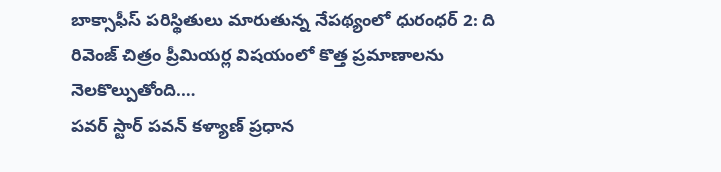బాక్సాఫీస్ పరిస్థితులు మారుతున్న నేపథ్యంలో ధురంధర్ 2: ది రివెంజ్ చిత్రం ప్రీమియర్ల విషయంలో కొత్త ప్రమాణాలను నెలకొల్పుతోంది.…
పవర్ స్టార్ పవన్ కళ్యాణ్ ప్రధాన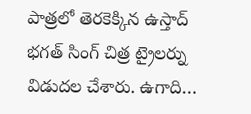పాత్రలో తెరకెక్కిన ఉస్తాద్ భగత్ సింగ్ చిత్ర ట్రైలర్ను విడుదల చేశారు. ఉగాది…